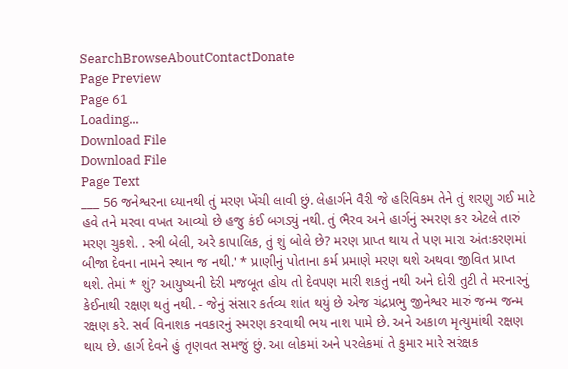SearchBrowseAboutContactDonate
Page Preview
Page 61
Loading...
Download File
Download File
Page Text
___ 56 જનેશ્વરના ધ્યાનથી તું મરણ ખેંચી લાવી છું. લેહાર્ગને વૈરી જે હરિવિકમ તેને તું શરણુ ગઈ માટે હવે તને મરવા વખત આવ્યો છે હજુ કંઈ બગડ્યું નથી. તું ભૈરવ અને હાર્ગનું સ્મરણ કર એટલે તારું મરણ ચુકશે. . સ્ત્રી બેલી, અરે કાપાલિક, તું શું બોલે છે? મરણ પ્રાપ્ત થાય તે પણ મારા અંતઃકરણમાં બીજા દેવના નામને સ્થાન જ નથી.' * પ્રાણીનું પોતાના કર્મ પ્રમાણે મરણ થશે અથવા જીવિત પ્રાપ્ત થશે. તેમાં * શું? આયુષ્યની દેરી મજબૂત હોય તો દેવપણ મારી શકતું નથી અને દોરી તુટી તે મરનારનું કેઈનાથી રક્ષણ થતું નથી. - જેનું સંસાર કર્તવ્ય શાંત થયું છે એજ ચંદ્રપ્રભુ જીનેશ્વર મારું જન્મ જન્મ રક્ષણ કરે. સર્વ વિનાશક નવકારનું સ્મરણ કરવાથી ભય નાશ પામે છે. અને અકાળ મૃત્યુમાંથી રક્ષણ થાય છે. હાર્ગ દેવને હું તૃણવત સમજું છું. આ લોકમાં અને પરલેકમાં તે કુમાર મારે સરંક્ષક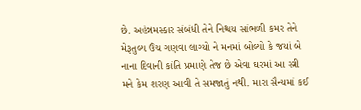છે. અહંન્નમસ્કાર સંબંધી તેને નિશ્ચય સાંભળી કમર તેને મેરૂતુલ્ય ઉંચ ગણવા લાગ્યો ને મનમાં બોલ્યો કે જયાં બે નાના દિવાની કાંતિ પ્રમાણે તેજ છે એવા ઘરમાં આ સ્ત્રી મને કેમ શરણ આવી તે સમજાતું નથી. મારા સૈન્યમાં કઈ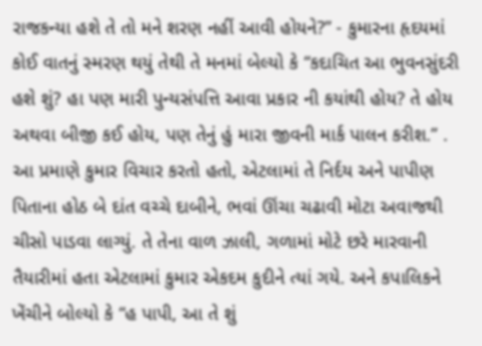રાજકન્યા હશે તે તો મને શરણ નહીં આવી હોયને?” - કુમારના હૃદયમાં કોઈ વાતનું સ્મરણ થયું તેથી તે મનમાં બેલ્યો કે “કદાચિત આ ભુવનસુંદરી હશે શું? હા પણ મારી પુન્યસંપત્તિ આવા પ્રકાર ની કયાંથી હોય? તે હોય અથવા બીજી કઈ હોય, પણ તેનું હું મારા જીવની માર્ક પાલન કરીશ.” . આ પ્રમાણે કુમાર વિચાર કરતો હતો, એટલામાં તે નિર્દય અને પાપીણ પિતાના હોઠ બે દાંત વચ્ચે દાબીને, ભવાં ઊંચા ચઢાવી મોટા અવાજથી ચીસો પાડવા લાગ્યું. તે તેના વાળ ઝાલી, ગળામાં મોટે છરે મારવાની તૈયારીમાં હતા એટલામાં કુમાર એકદમ કુદીને ત્યાં ગયે. અને કપાલિકને ખેંચીને બોલ્યો કે “હ પાપી, આ તે શું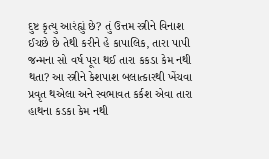દુષ્ટ કૃત્યુ આરંહ્યું છે? તું ઉત્તમ સ્ત્રીને વિનાશ ઈચછે છે તેથી કરીને હે કાપાલિક, તારા પાપી જન્મના સો વર્ષ પૂરા થઈ તારા કકડા કેમ નથી થતા? આ સ્ત્રીને કેશપાશ બલાત્કારથી ખેંચવા પ્રવૃત થએલા અને સ્વભાવત કર્કશ એવા તારા હાથના કડકા કેમ નથી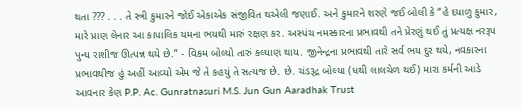થતા ??? . . . તે સ્ત્રી કુમારને જોઈ એકાએક સંજીવિત થએલી જણાઈ. અને કુમારને શરણે જઈ બોલી કે “હે દયાળુ કુમાર, મારે પ્રાણ લેનાર આ કાપાલિક યમના ભયથી મારું રક્ષણ કર. અસ્પંચ નમસ્કારના પ્રભાવથી તને પ્રેરણું થઈ તું પ્રત્યક્ષ નરરૂપ પુન્ય રાશીજ ઊત્પન્ન થયે છે.” - વિકમ બોલ્યો તારું કલ્યાણ થાય. જીનેન્દ્રના પ્રભાવથી તારે સર્વ ભય દુર થયે, નવકારના પ્રભાવથીજ હું અહીં આવ્યો એમ જે તે કહયું તે સત્યજ છે. છે. ચંડરૂદ્ર બોલ્યા (ધથી લાલચેળ થઈ) મારા કર્મની આડે આવનાર કેણ P.P. Ac. Gunratnasuri M.S. Jun Gun Aaradhak Trust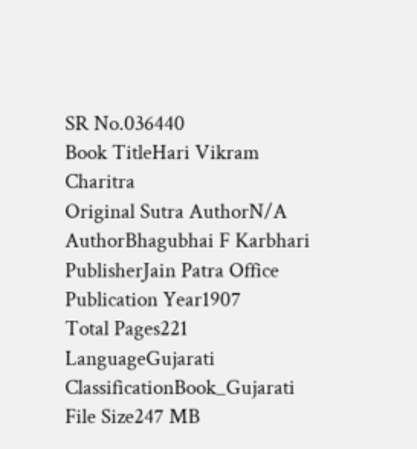SR No.036440
Book TitleHari Vikram Charitra
Original Sutra AuthorN/A
AuthorBhagubhai F Karbhari
PublisherJain Patra Office
Publication Year1907
Total Pages221
LanguageGujarati
ClassificationBook_Gujarati
File Size247 MB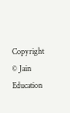Copyright © Jain Education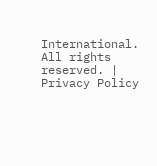International. All rights reserved. | Privacy Policy